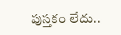పుస్తకం లేదు..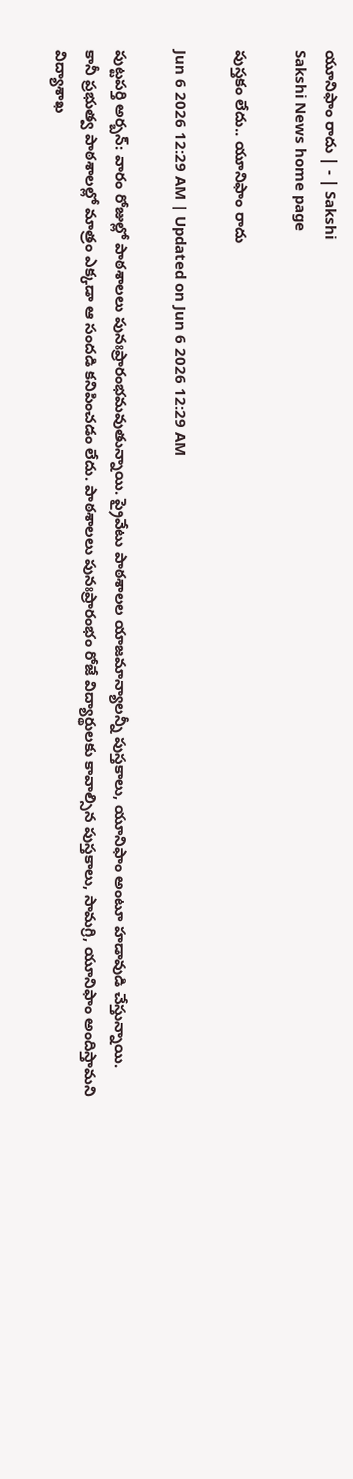యూనిఫాం రాదు | - | Sakshi
Sakshi News home page

పుస్తకం లేదు.. యూనిఫాం రాదు

Jun 6 2026 12:29 AM | Updated on Jun 6 2026 12:29 AM

పుట్టపర్తి అర్బన్‌: వారం రోజుల్లో పాఠశాలలు పునఃప్రారంభమవుతున్నాయి. ప్రైవేటు పాఠశాలల యాజమాన్యాలన్నీ పుస్తకాలు, యూనిఫాం అంటూ హడావుడి చేస్తున్నాయి. కానీ ప్రభుత్వ పాఠశాలల్లో మాత్రం ఎక్కడా ఆ సందడి కనిపించడం లేదు. పాఠశాలలు పునఃప్రారంభం రోజే విద్యార్థులకు కావాల్సిన పుస్తకాలు, సామగ్రి, యూనిఫాం అందిస్తామని విద్యాశాఖ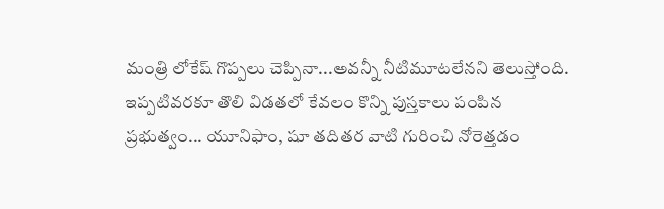మంత్రి లోకేష్‌ గొప్పలు చెప్పినా...అవన్నీ నీటిమూటలేనని తెలుస్తోంది. ఇప్పటివరకూ తొలి విడతలో కేవలం కొన్ని పుస్తకాలు పంపిన ప్రభుత్వం... యూనిఫాం, షూ తదితర వాటి గురించి నోరెత్తడం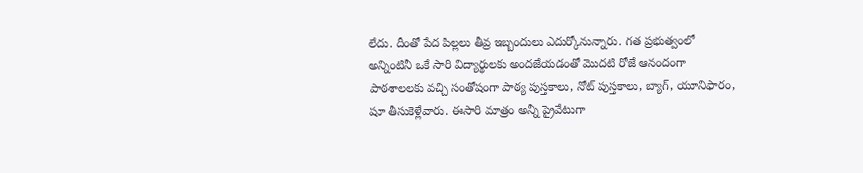లేదు. దీంతో పేద పిల్లలు తీవ్ర ఇబ్బందులు ఎదుర్కోనున్నారు. గత ప్రభుత్వంలో అన్నింటినీ ఒకే సారి విద్యార్థులకు అందజేయడంతో మొదటి రోజే ఆనందంగా పాఠశాలలకు వచ్చి సంతోషంగా పాఠ్య పుస్తకాలు, నోట్‌ పుస్తకాలు, బ్యాగ్‌, యూనిఫారం, షూ తీసుకెళ్లేవారు. ఈసారి మాత్రం అన్నీ ప్రైవేటుగా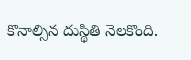కొనాల్సిన దుస్థితి నెలకొంది.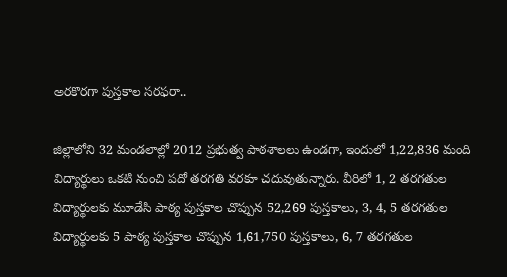అరకొరగా పుస్తకాల సరఫరా..

జిల్లాలోని 32 మండలాల్లో 2012 ప్రభుత్వ పాఠశాలలు ఉండగా, ఇందులో 1,22,836 మంది విద్యార్థులు ఒకటి నుంచి పదో తరగతి వరకూ చదువుతున్నారు. వీరిలో 1, 2 తరగతుల విద్యార్థులకు మూడేసి పాఠ్య పుస్తకాల చొప్పున 52,269 పుస్తకాలు, 3, 4, 5 తరగతుల విద్యార్థులకు 5 పాఠ్య పుస్తకాల చొప్పున 1,61,750 పుస్తకాలు, 6, 7 తరగతుల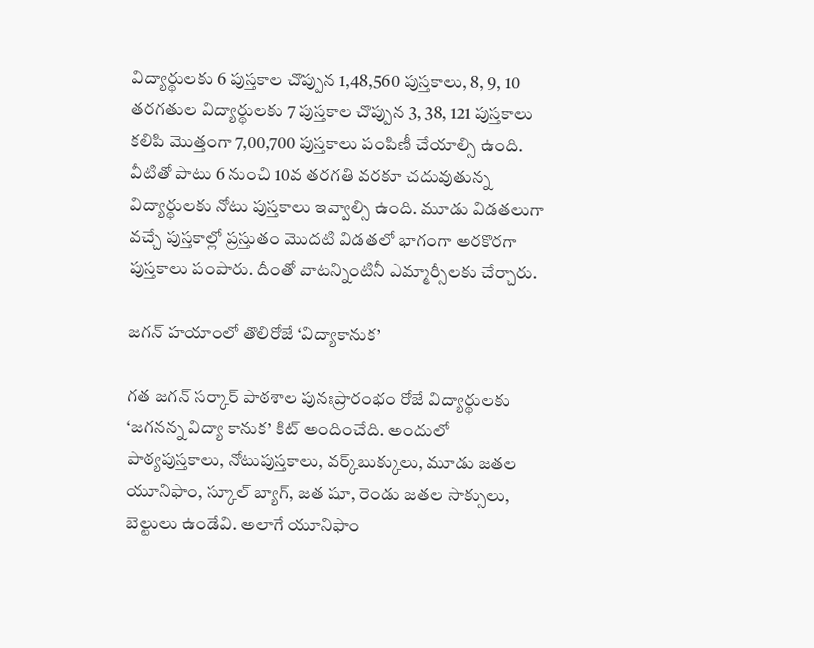విద్యార్థులకు 6 పుస్తకాల చొప్పున 1,48,560 పుస్తకాలు, 8, 9, 10 తరగతుల విద్యార్థులకు 7 పుస్తకాల చొప్పున 3, 38, 121 పుస్తకాలు కలిపి మొత్తంగా 7,00,700 పుస్తకాలు పంపిణీ చేయాల్సి ఉంది. వీటితో పాటు 6 నుంచి 10వ తరగతి వరకూ చదువుతున్న విద్యార్థులకు నోటు పుస్తకాలు ఇవ్వాల్సి ఉంది. మూడు విడతలుగా వచ్చే పుస్తకాల్లో ప్రస్తుతం మొదటి విడతలో భాగంగా అరకొరగా పుస్తకాలు పంపారు. దీంతో వాటన్నింటినీ ఎమ్మార్సీలకు చేర్చారు.

జగన్‌ హయాంలో తొలిరోజే ‘విద్యాకానుక’

గత జగన్‌ సర్కార్‌ పాఠశాల పునఃప్రారంభం రోజే విద్యార్థులకు ‘జగనన్న విద్యా కానుక’ కిట్‌ అందించేది. అందులో పాఠ్యపుస్తకాలు, నోటుపుస్తకాలు, వర్క్‌బుక్కులు, మూడు జతల యూనిఫాం, స్కూల్‌ బ్యాగ్‌, జత షూ, రెండు జతల సాక్సులు, బెల్టులు ఉండేవి. అలాగే యూనిఫాం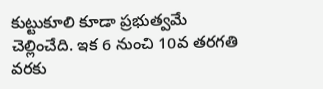కుట్టుకూలి కూడా ప్రభుత్వమే చెల్లించేది. ఇక 6 నుంచి 10వ తరగతి వరకు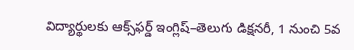విద్యార్థులకు ఆక్స్‌ఫర్డ్‌ ఇంగ్లిష్‌–తెలుగు డిక్షనరీ, 1 నుంచి 5వ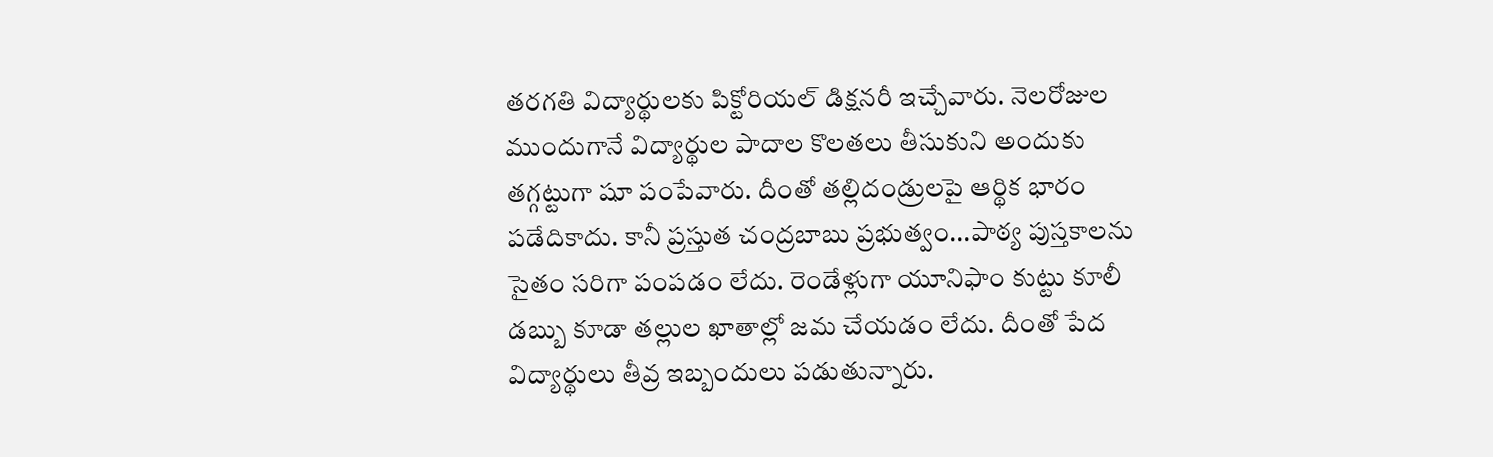తరగతి విద్యార్థులకు పిక్టోరియల్‌ డిక్షనరీ ఇచ్చేవారు. నెలరోజుల ముందుగానే విద్యార్థుల పాదాల కొలతలు తీసుకుని అందుకు తగ్గట్టుగా షూ పంపేవారు. దీంతో తల్లిదండ్రులపై ఆర్థిక భారం పడేదికాదు. కానీ ప్రస్తుత చంద్రబాబు ప్రభుత్వం...పాఠ్య పుస్తకాలను సైతం సరిగా పంపడం లేదు. రెండేళ్లుగా యూనిఫాం కుట్టు కూలీ డబ్బు కూడా తల్లుల ఖాతాల్లో జమ చేయడం లేదు. దీంతో పేద విద్యార్థులు తీవ్ర ఇబ్బందులు పడుతున్నారు.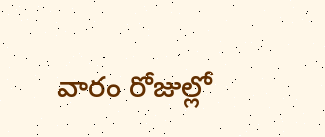వారం రోజుల్లో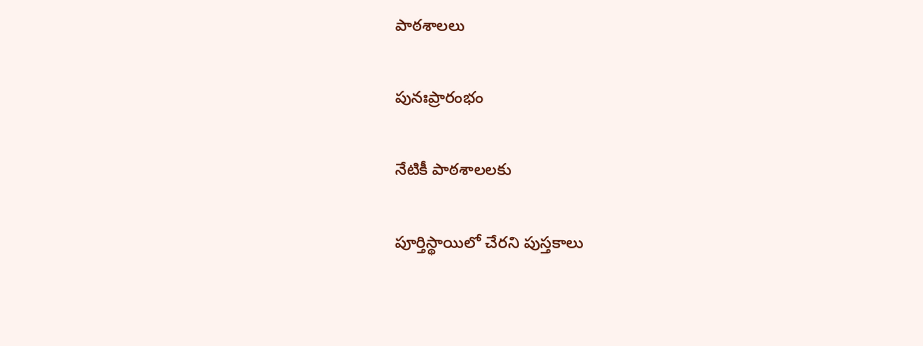పాఠశాలలు

పునఃప్రారంభం

నేటికీ పాఠశాలలకు

పూర్తిస్థాయిలో చేరని పుస్తకాలు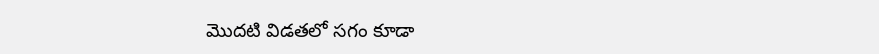మొదటి విడతలో సగం కూడా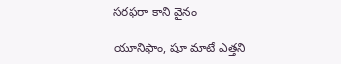సరఫరా కాని వైనం

యూనిఫాం, షూ మాటే ఎత్తని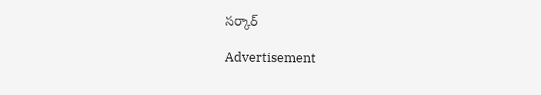సర్కార్‌

Advertisement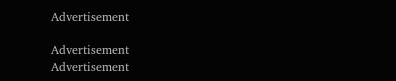Advertisement

Advertisement
Advertisement